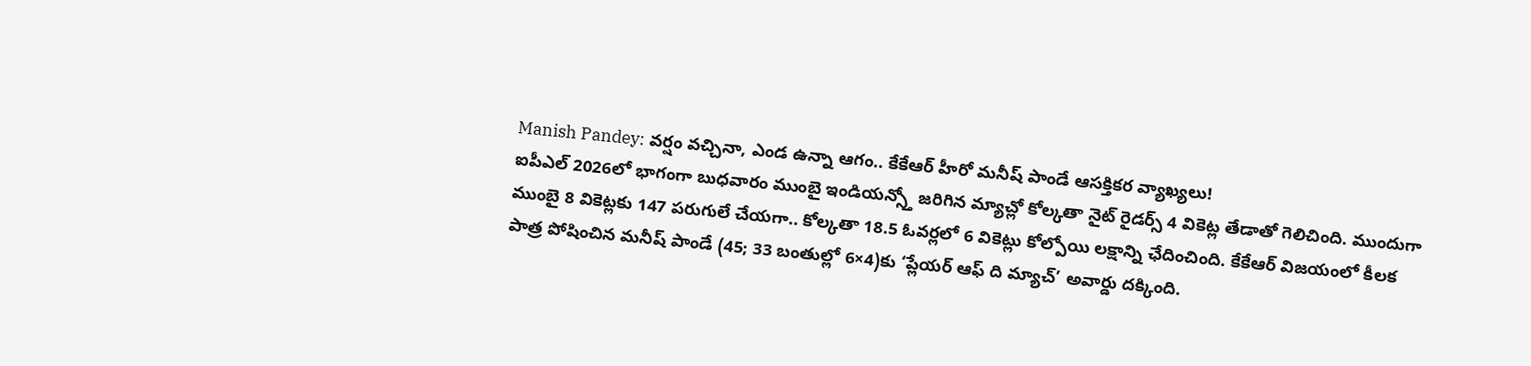Manish Pandey: వర్షం వచ్చినా, ఎండ ఉన్నా ఆగం.. కేకేఆర్ హీరో మనీష్ పాండే ఆసక్తికర వ్యాఖ్యలు!
ఐపీఎల్ 2026లో భాగంగా బుధవారం ముంబై ఇండియన్స్తో జరిగిన మ్యాచ్లో కోల్కతా నైట్ రైడర్స్ 4 వికెట్ల తేడాతో గెలిచింది. ముందుగా ముంబై 8 వికెట్లకు 147 పరుగులే చేయగా.. కోల్కతా 18.5 ఓవర్లలో 6 వికెట్లు కోల్పోయి లక్షాన్ని ఛేదించింది. కేకేఆర్ విజయంలో కీలక పాత్ర పోషించిన మనీష్ పాండే (45; 33 బంతుల్లో 6×4)కు ‘ప్లేయర్ ఆఫ్ ది మ్యాచ్’ అవార్డు దక్కింది.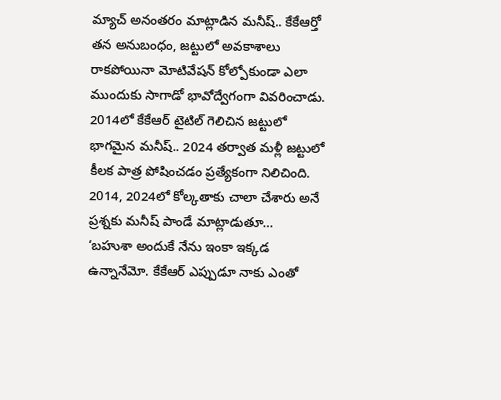మ్యాచ్ అనంతరం మాట్లాడిన మనీష్.. కేకేఆర్తో తన అనుబంధం, జట్టులో అవకాశాలు రాకపోయినా మోటివేషన్ కోల్పోకుండా ఎలా ముందుకు సాగాడో భావోద్వేగంగా వివరించాడు. 2014లో కేకేఆర్ టైటిల్ గెలిచిన జట్టులో భాగమైన మనీష్.. 2024 తర్వాత మళ్లీ జట్టులో కీలక పాత్ర పోషించడం ప్రత్యేకంగా నిలిచింది. 2014, 2024లో కోల్కతాకు చాలా చేశారు అనే ప్రశ్నకు మనీష్ పాండే మాట్లాడుతూ…
‘బహుశా అందుకే నేను ఇంకా ఇక్కడ ఉన్నానేమో. కేకేఆర్ ఎప్పుడూ నాకు ఎంతో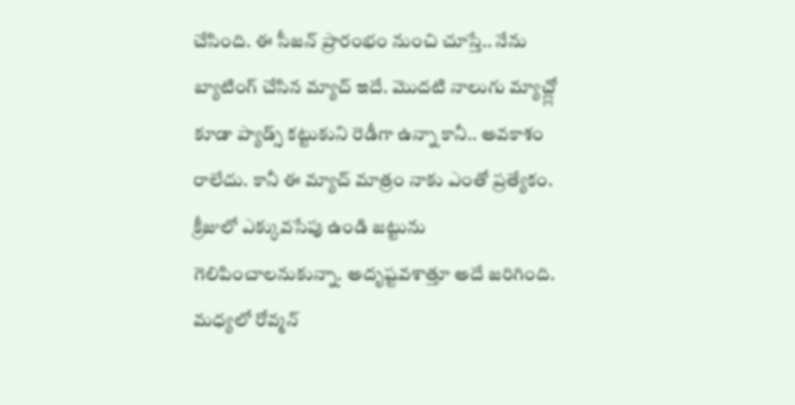చేసింది. ఈ సీజన్ ప్రారంభం నుంచి చూస్తే.. నేను బ్యాటింగ్ చేసిన మ్యాచ్ ఇదే. మొదటి నాలుగు మ్యాచ్ల్లో కూడా ప్యాడ్స్ కట్టుకుని రెడీగా ఉన్నా కానీ.. అవకాశం రాలేదు. కానీ ఈ మ్యాచ్ మాత్రం నాకు ఎంతో ప్రత్యేకం. క్రీజులో ఎక్కువసేపు ఉండి జట్టును గెలిపించాలనుకున్నా. అదృష్టవశాత్తూ అదే జరిగింది. మధ్యలో రోవ్మన్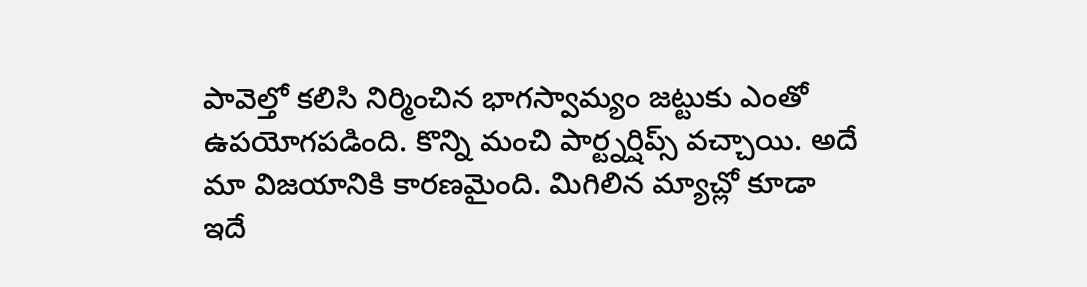పావెల్తో కలిసి నిర్మించిన భాగస్వామ్యం జట్టుకు ఎంతో ఉపయోగపడింది. కొన్ని మంచి పార్ట్నర్షిప్స్ వచ్చాయి. అదే మా విజయానికి కారణమైంది. మిగిలిన మ్యాచ్లో కూడా ఇదే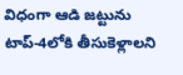విధంగా ఆడి జట్టును టాప్-4లోకి తీసుకెళ్లాలని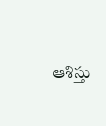ఆశిస్తు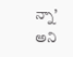న్నా’ అని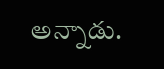అన్నాడు.